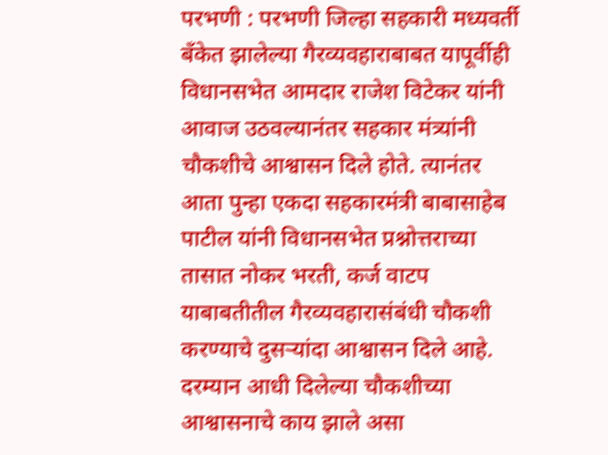परभणी : परभणी जिल्हा सहकारी मध्यवर्ती बँकेत झालेल्या गैरव्यवहाराबाबत यापूर्वीही विधानसभेत आमदार राजेश विटेकर यांनी आवाज उठवल्यानंतर सहकार मंत्र्यांनी चौकशीचे आश्वासन दिले होते. त्यानंतर आता पुन्हा एकदा सहकारमंत्री बाबासाहेब पाटील यांनी विधानसभेत प्रश्नोत्तराच्या तासात नोकर भरती, कर्ज वाटप याबाबतीतील गैरव्यवहारासंबंधी चौकशी करण्याचे दुसऱ्यांदा आश्वासन दिले आहे. दरम्यान आधी दिलेल्या चौकशीच्या आश्वासनाचे काय झाले असा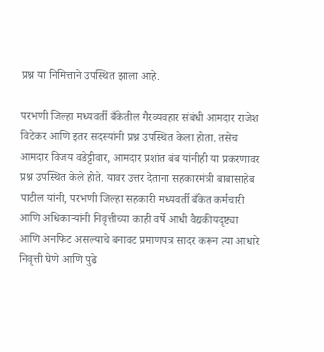प्रश्न या निमित्ताने उपस्थित झाला आहे.

परभणी जिल्हा मध्यवर्ती बँकेतील गैरव्यवहार संबंधी आमदार राजेश विटेकर आणि इतर सदस्यांनी प्रश्न उपस्थित केला होता. तसेच आमदार विजय वडेट्टीवार, आमदार प्रशांत बंब यांनीही या प्रकरणावर प्रश्न उपस्थित केले होते. यावर उत्तर देताना सहकारमंत्री बाबासाहेब पाटील यांनी, परभणी जिल्हा सहकारी मध्यवर्ती बँकेत कर्मचारी आणि अधिकाऱ्यांनी निवृत्तीच्या काही वर्षे आधी वैद्यकीयदृष्ट्या आणि अनफिट असल्याचे बनावट प्रमाणपत्र सादर करून त्या आधारे निवृत्ती घेणे आणि पुढे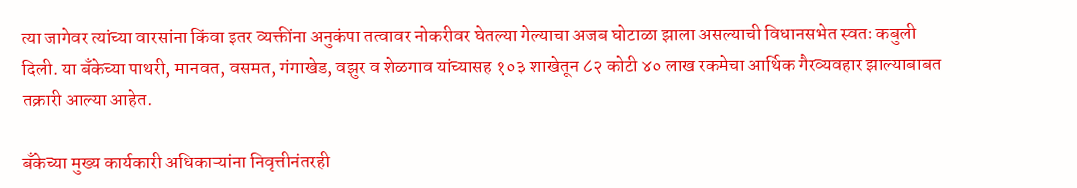त्या जागेवर त्यांच्या वारसांना किंवा इतर व्यक्तींना अनुकंपा तत्वावर नोकरीवर घेतल्या गेल्याचा अजब घोटाळा झाला असल्याची विधानसभेत स्वतः कबुली दिली. या बँकेच्या पाथरी, मानवत, वसमत, गंगाखेड, वझुर व शेळगाव यांच्यासह १०३ शाखेतून ८२ कोटी ४० लाख रकमेचा आर्थिक गैरव्यवहार झाल्याबाबत तक्रारी आल्या आहेत.

बँकेच्या मुख्य कार्यकारी अधिकाऱ्यांना निवृत्तीनंतरही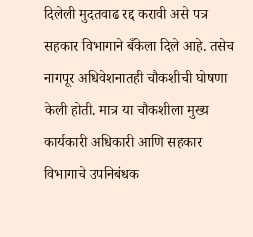दिलेली मुदतवाढ रद्द करावी असे पत्र सहकार विभागाने बँकेला दिले आहे. तसेच नागपूर अधिवेशनातही चौकशीची घोषणा केली होती. मात्र या चौकशीला मुख्य कार्यकारी अधिकारी आणि सहकार विभागाचे उपनिबंधक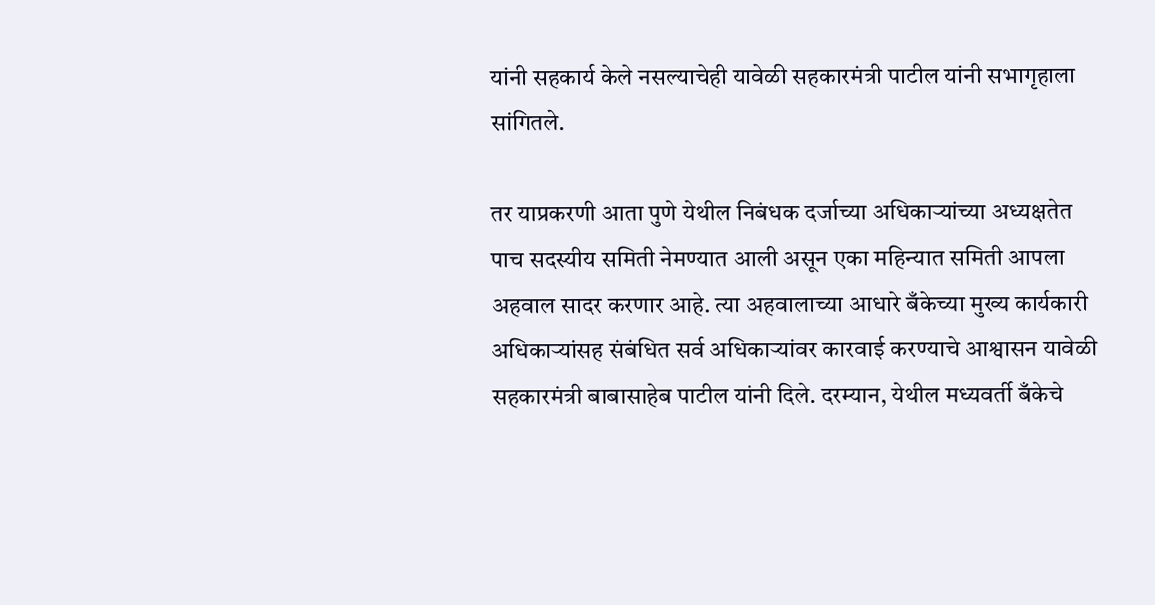यांनी सहकार्य केले नसल्याचेही यावेळी सहकारमंत्री पाटील यांनी सभागृहाला सांगितले.

तर याप्रकरणी आता पुणे येथील निबंधक दर्जाच्या अधिकाऱ्यांच्या अध्यक्षतेत पाच सदस्यीय समिती नेमण्यात आली असून एका महिन्यात समिती आपला अहवाल सादर करणार आहे. त्या अहवालाच्या आधारे बँकेच्या मुख्य कार्यकारी अधिकाऱ्यांसह संबंधित सर्व अधिकाऱ्यांवर कारवाई करण्याचे आश्वासन यावेळी सहकारमंत्री बाबासाहेब पाटील यांनी दिले. दरम्यान, येथील मध्यवर्ती बँकेचे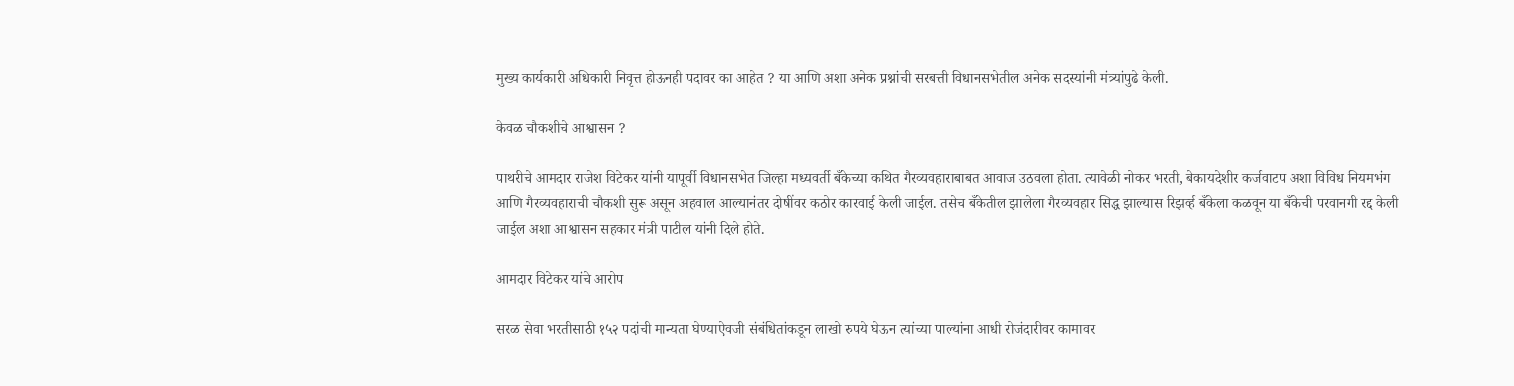मुख्य कार्यकारी अधिकारी निवृत्त होऊनही पदावर का आहेत ? या आणि अशा अनेक प्रश्नांची सरबत्ती विधानसभेतील अनेक सदस्यांनी मंत्र्यांपुढे केली.

केवळ चौकशीचे आश्वासन ?

पाथरीचे आमदार राजेश विटेकर यांनी यापूर्वी विधानसभेत जिल्हा मध्यवर्ती बँकेच्या कथित गैरव्यवहाराबाबत आवाज उठवला होता. त्यावेळी नोकर भरती, बेकायदेशीर कर्जवाटप अशा विविध नियमभंग आणि गैरव्यवहाराची चौकशी सुरू असून अहवाल आल्यानंतर दोषींवर कठोर कारवाई केली जाईल. तसेच बँकेतील झालेला गैरव्यवहार सिद्ध झाल्यास रिझर्व्ह बँकेला कळवून या बँकेची परवानगी रद्द केली जाईल अशा आश्वासन सहकार मंत्री पाटील यांनी दिले होते.

आमदार विटेकर यांचे आरोप

सरळ सेवा भरतीसाठी १५२ पदांची मान्यता घेण्याऐवजी संबंधितांकडून लाखो रुपये घेऊन त्यांच्या पाल्यांना आधी रोजंदारीवर कामावर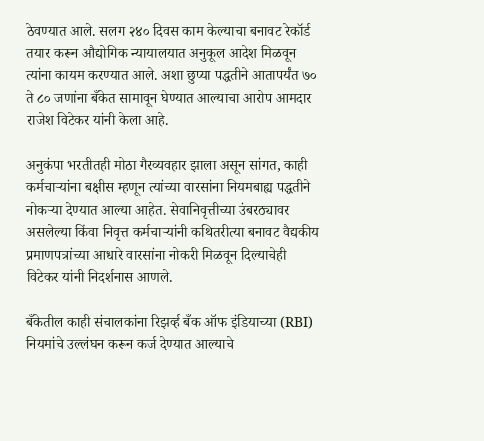ठेवण्यात आले. सलग २४० दिवस काम केल्याचा बनावट रेकॉर्ड तयार करून औद्योगिक न्यायालयात अनुकूल आदेश मिळवून त्यांना कायम करण्यात आले. अशा छुप्या पद्धतीने आतापर्यंत ७० ते ८० जणांना बँकेत सामावून घेण्यात आल्याचा आरोप आमदार राजेश विटेकर यांनी केला आहे.

अनुकंपा भरतीतही मोठा गैरव्यवहार झाला असून सांगत, काही कर्मचाऱ्यांना बक्षीस म्हणून त्यांच्या वारसांना नियमबाह्य पद्धतीने नोकऱ्या देण्यात आल्या आहेत. सेवानिवृत्तीच्या उंबरठ्यावर असलेल्या किंवा निवृत्त कर्मचाऱ्यांनी कथितरीत्या बनावट वैद्यकीय प्रमाणपत्रांच्या आधारे वारसांना नोकरी मिळवून दिल्याचेही विटेकर यांनी निदर्शनास आणले.

बँकेतील काही संचालकांना रिझर्व्ह बँक ऑफ इंडियाच्या (RBI) नियमांचे उल्लंघन करून कर्ज देण्यात आल्याचे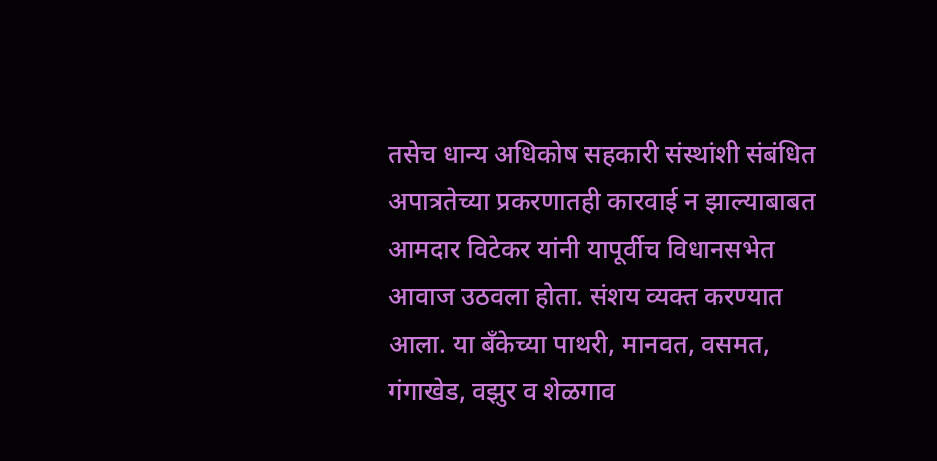तसेच धान्य अधिकोष सहकारी संस्थांशी संबंधित अपात्रतेच्या प्रकरणातही कारवाई न झाल्याबाबत आमदार विटेकर यांनी यापूर्वीच विधानसभेत आवाज उठवला होता. संशय व्यक्त करण्यात आला. या बँकेच्या पाथरी, मानवत, वसमत, गंगाखेड, वझुर व शेळगाव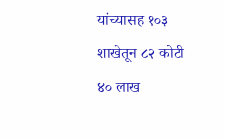यांच्यासह १०३ शाखेतून ८२ कोटी ४० लाख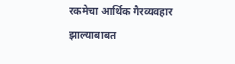रकमेचा आर्थिक गैरव्यवहार झाल्याबाबत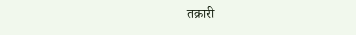तक्रारी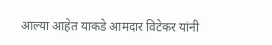आल्या आहेत याकडे आमदार विटेकर यांनी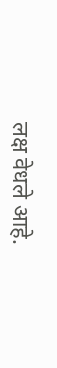लक्ष वेधले आहे.